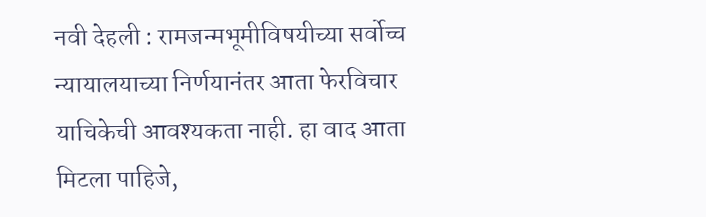नवी देहली : रामजन्मभूमीविषयीच्या सर्वोच्च न्यायालयाच्या निर्णयानंतर आता फेरविचार याचिकेची आवश्यकता नाही. हा वाद आता मिटला पाहिजे,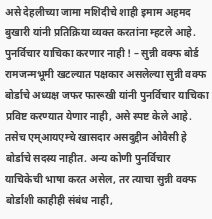असे देहलीच्या जामा मशिदीचे शाही इमाम अहमद बुखारी यांनी प्रतिक्रिया व्यक्त करतांना म्हटले आहे.
पुनर्विचार याचिका करणार नाही ! – सुन्नी वक्फ बोर्ड
रामजन्मभूमी खटल्यात पक्षकार असलेल्या सुन्नी वक्फ बोर्डाचे अध्यक्ष जफर फारूखी यांनी पुनर्विचार याचिका प्रविष्ट करण्यात येणार नाही, असे स्पष्ट केले आहे. तसेच एम्आयएम्चे खासदार असदुद्दीन ओवैसी हे बोर्डाचे सदस्य नाहीत. अन्य कोणी पुनर्विचार याचिकेची भाषा करत असेल, तर त्याचा सुन्नी वक्फ बोर्डाशी काहीही संबंध नाही,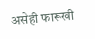असेही फारूखी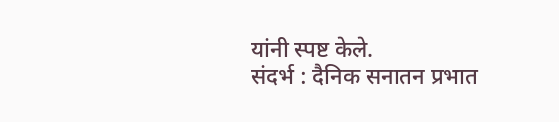यांनी स्पष्ट केले.
संदर्भ : दैनिक सनातन प्रभात